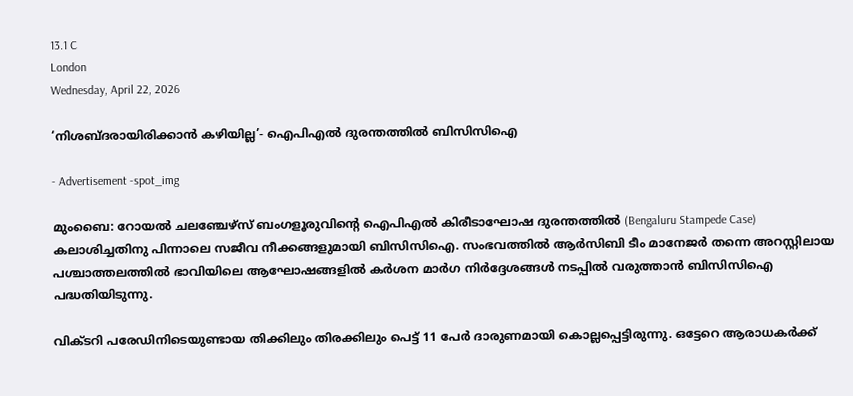13.1 C
London
Wednesday, April 22, 2026

‘നിശബ്ദരായിരിക്കാന്‍ കഴിയില്ല’- ഐപിഎൽ ദുരന്തത്തിൽ ബിസിസിഐ

- Advertisement -spot_img

മുംബൈ: റോയല്‍ ചലഞ്ചേഴ്‌സ് ബംഗളൂരുവിന്റെ ഐപിഎല്‍ കിരീടാഘോഷ ദുരന്തത്തില്‍ (Bengaluru Stampede Case) കലാശിച്ചതിനു പിന്നാലെ സജീവ നീക്കങ്ങളുമായി ബിസിസിഐ. സംഭവത്തില്‍ ആര്‍സിബി ടീം മാനേജര്‍ തന്നെ അറസ്റ്റിലായ പശ്ചാത്തലത്തില്‍ ഭാവിയിലെ ആഘോഷങ്ങളില്‍ കര്‍ശന മാര്‍ഗ നിര്‍ദ്ദേശങ്ങള്‍ നടപ്പില്‍ വരുത്താന്‍ ബിസിസിഐ പദ്ധതിയിടുന്നു.

വിക്ടറി പരേഡിനിടെയുണ്ടായ തിക്കിലും തിരക്കിലും പെട്ട് 11 പേര്‍ ദാരുണമായി കൊല്ലപ്പെട്ടിരുന്നു. ഒട്ടേറെ ആരാധകര്‍ക്ക്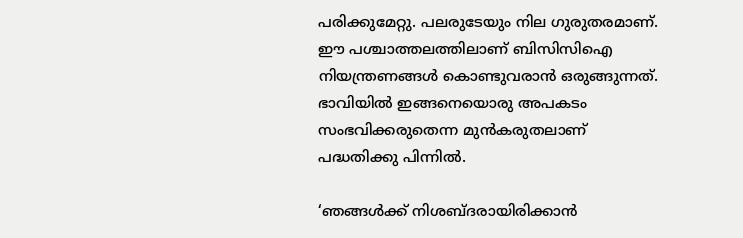പരിക്കുമേറ്റു. പലരുടേയും നില ഗുരുതരമാണ്. ഈ പശ്ചാത്തലത്തിലാണ് ബിസിസിഐ നിയന്ത്രണങ്ങള്‍ കൊണ്ടുവരാന്‍ ഒരുങ്ങുന്നത്. ഭാവിയില്‍ ഇങ്ങനെയൊരു അപകടം സംഭവിക്കരുതെന്ന മുന്‍കരുതലാണ് പദ്ധതിക്കു പിന്നില്‍.

‘ഞങ്ങള്‍ക്ക് നിശബ്ദരായിരിക്കാന്‍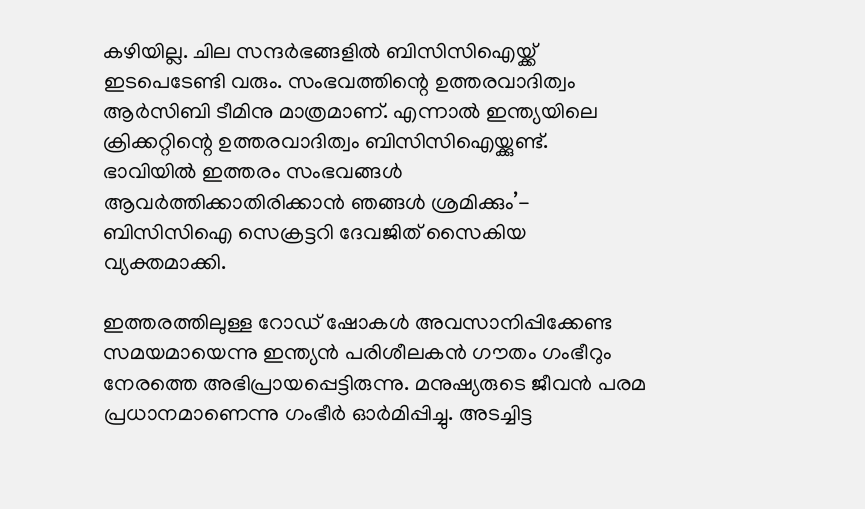കഴിയില്ല. ചില സന്ദര്‍ഭങ്ങളില്‍ ബിസിസിഐയ്ക്ക് ഇടപെടേണ്ടി വരും. സംഭവത്തിന്റെ ഉത്തരവാദിത്വം ആര്‍സിബി ടീമിനു മാത്രമാണ്. എന്നാല്‍ ഇന്ത്യയിലെ ക്രിക്കറ്റിന്റെ ഉത്തരവാദിത്വം ബിസിസിഐയ്ക്കുണ്ട്. ഭാവിയില്‍ ഇത്തരം സംഭവങ്ങള്‍ ആവര്‍ത്തിക്കാതിരിക്കാന്‍ ഞങ്ങള്‍ ശ്രമിക്കും’- ബിസിസിഐ സെക്രട്ടറി ദേവജിത് സൈകിയ വ്യക്തമാക്കി.

ഇത്തരത്തിലുള്ള റോഡ് ഷോകള്‍ അവസാനിപ്പിക്കേണ്ട സമയമായെന്നു ഇന്ത്യന്‍ പരിശീലകന്‍ ഗൗതം ഗംഭീറും നേരത്തെ അഭിപ്രായപ്പെട്ടിരുന്നു. മനുഷ്യരുടെ ജീവന്‍ പരമ പ്രധാനമാണെന്നു ഗംഭീര്‍ ഓര്‍മിപ്പിച്ചു. അടച്ചിട്ട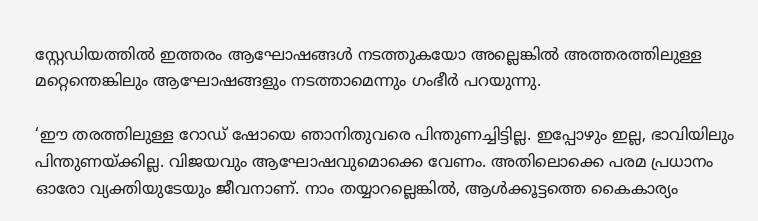സ്റ്റേഡിയത്തില്‍ ഇത്തരം ആഘോഷങ്ങള്‍ നടത്തുകയോ അല്ലെങ്കില്‍ അത്തരത്തിലുള്ള മറ്റെന്തെങ്കിലും ആഘോഷങ്ങളും നടത്താമെന്നും ഗംഭീര്‍ പറയുന്നു.

‘ഈ തരത്തിലുള്ള റോഡ് ഷോയെ ഞാനിതുവരെ പിന്തുണച്ചിട്ടില്ല. ഇപ്പോഴും ഇല്ല, ഭാവിയിലും പിന്തുണയ്ക്കില്ല. വിജയവും ആഘോഷവുമൊക്കെ വേണം. അതിലൊക്കെ പരമ പ്രധാനം ഓരോ വ്യക്തിയുടേയും ജീവനാണ്. നാം തയ്യാറല്ലെങ്കില്‍, ആള്‍ക്കൂട്ടത്തെ കൈകാര്യം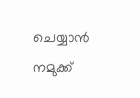ചെയ്യാന്‍ നമുക്ക്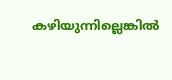കഴിയുന്നില്ലെങ്കില്‍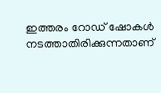ഇത്തരം റോഡ് ഷോകള്‍ നടത്താതിരിക്കുന്നതാണ്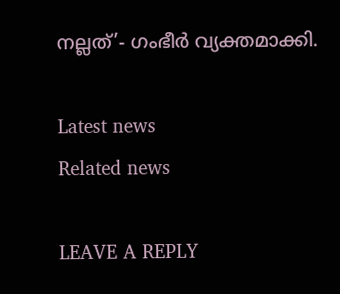നല്ലത്’- ഗംഭീര്‍ വ്യക്തമാക്കി.

Latest news
Related news

LEAVE A REPLY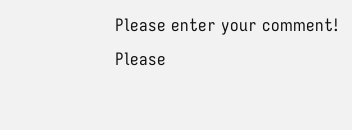Please enter your comment!
Please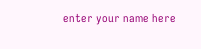enter your name here